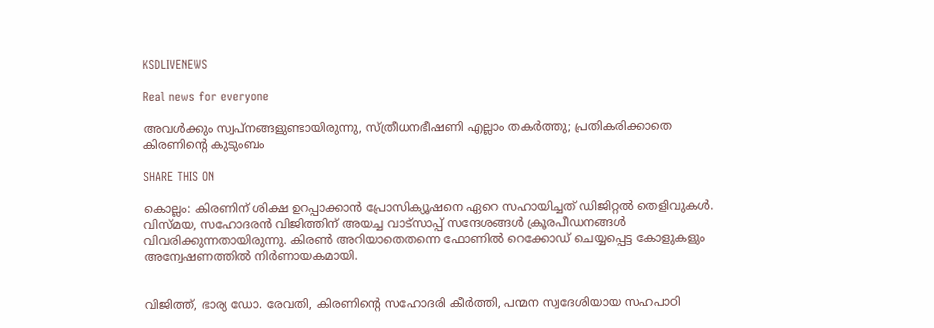KSDLIVENEWS

Real news for everyone

അവള്‍ക്കും സ്വപ്നങ്ങളുണ്ടായിരുന്നു, സ്ത്രീധനഭീഷണി എല്ലാം തകര്‍ത്തു; പ്രതികരിക്കാതെ കിരണിന്റെ കുടുംബം

SHARE THIS ON

കൊല്ലം: കിരണിന് ശിക്ഷ ഉറപ്പാക്കാന്‍ പ്രോസിക്യൂഷനെ ഏറെ സഹായിച്ചത് ഡിജിറ്റല്‍ തെളിവുകള്‍. വിസ്മയ, സഹോദരന്‍ വിജിത്തിന് അയച്ച വാട്സാപ്പ് സന്ദേശങ്ങള്‍ ക്രൂരപീഡനങ്ങള്‍ വിവരിക്കുന്നതായിരുന്നു. കിരണ്‍ അറിയാതെതന്നെ ഫോണില്‍ റെക്കോഡ് ചെയ്യപ്പെട്ട കോളുകളും അന്വേഷണത്തില്‍ നിര്‍ണായകമായി.


വിജിത്ത്, ഭാര്യ ഡോ. രേവതി, കിരണിന്റെ സഹോദരി കീര്‍ത്തി, പന്മന സ്വദേശിയായ സഹപാഠി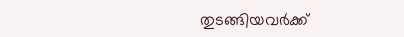തുടങ്ങിയവര്‍ക്ക്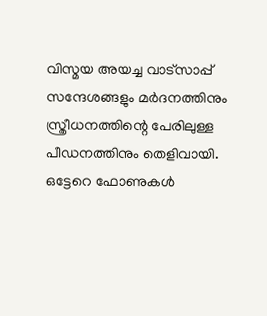വിസ്മയ അയച്ച വാട്സാപ്പ് സന്ദേശങ്ങളും മര്‍ദനത്തിനും സ്ത്രീധനത്തിന്റെ പേരിലുള്ള പീഡനത്തിനും തെളിവായി. ഒട്ടേറെ ഫോണുകള്‍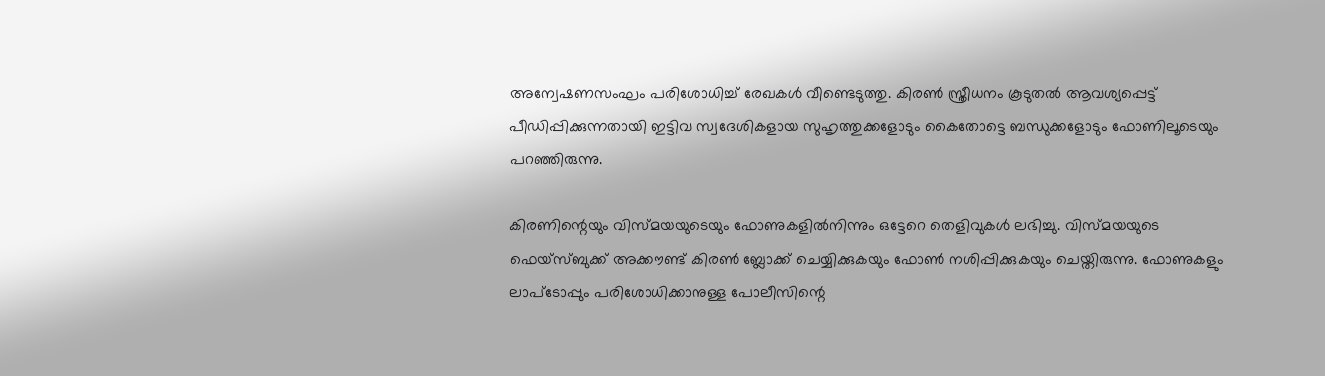അന്വേഷണസംഘം പരിശോധിച്ച് രേഖകള്‍ വീണ്ടെടുത്തു. കിരണ്‍ സ്ത്രീധനം കൂടുതല്‍ ആവശ്യപ്പെട്ട് പീഡിപ്പിക്കുന്നതായി ഇട്ടിവ സ്വദേശികളായ സുഹൃത്തുക്കളോടും കൈതോട്ടെ ബന്ധുക്കളോടും ഫോണിലൂടെയും പറഞ്ഞിരുന്നു.

കിരണിന്റെയും വിസ്മയയുടെയും ഫോണുകളില്‍നിന്നും ഒട്ടേറെ തെളിവുകള്‍ ലഭിച്ചു. വിസ്മയയുടെ ഫെയ്സ്ബുക്ക് അക്കൗണ്ട് കിരണ്‍ ബ്ലോക്ക് ചെയ്യിക്കുകയും ഫോണ്‍ നശിപ്പിക്കുകയും ചെയ്തിരുന്നു. ഫോണുകളും ലാപ്‌ടോപ്പും പരിശോധിക്കാനുള്ള പോലീസിന്റെ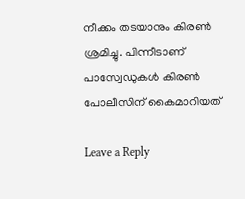നീക്കം തടയാനും കിരണ്‍ ശ്രമിച്ചു. പിന്നീടാണ് പാസ്വേഡുകള്‍ കിരണ്‍ പോലീസിന് കൈമാറിയത്

Leave a Reply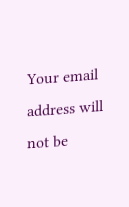Your email address will not be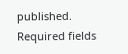published. Required fields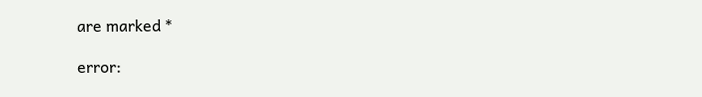are marked *

error: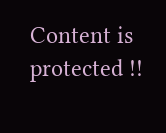Content is protected !!